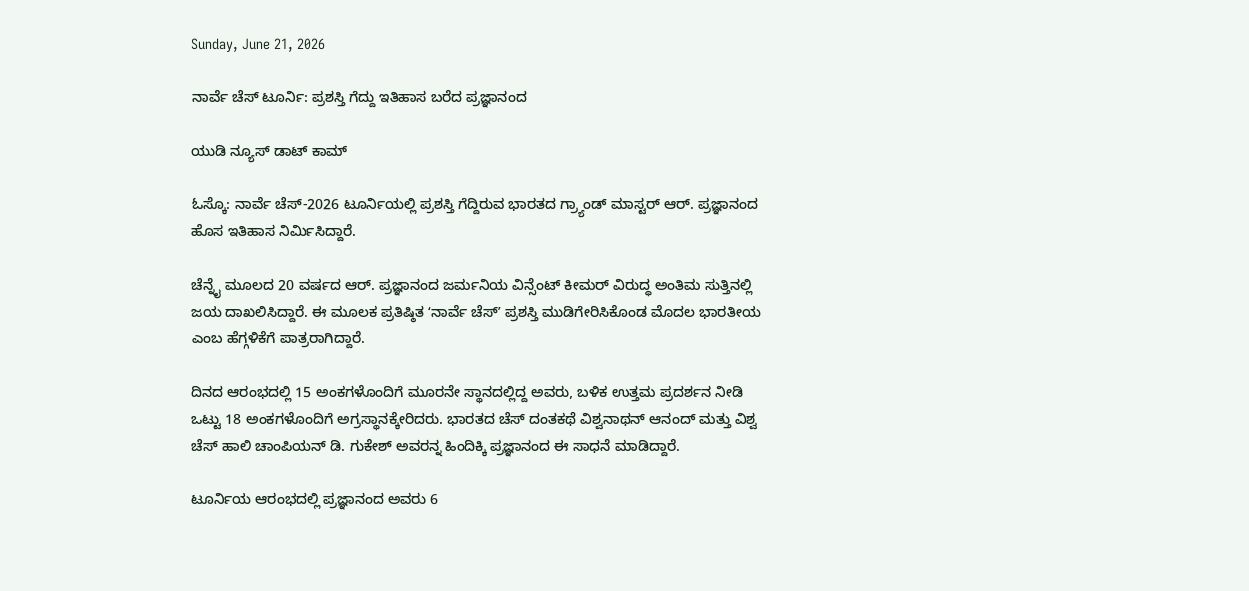Sunday, June 21, 2026

ನಾರ್ವೆ ಚೆಸ್ ಟೂರ್ನಿ: ಪ್ರಶಸ್ತಿ ಗೆದ್ದು ಇತಿಹಾಸ ಬರೆದ ಪ್ರಜ್ಞಾನಂದ

ಯುಡಿ ನ್ಯೂಸ್ ಡಾಟ್ ಕಾಮ್

ಓಸ್ಕೊ: ನಾರ್ವೆ ಚೆಸ್-2026 ಟೂರ್ನಿಯಲ್ಲಿ ಪ್ರಶಸ್ತಿ ಗೆದ್ದಿರುವ ಭಾರತದ ಗ್ರ್ಯಾಂಡ್‌ ಮಾಸ್ಟರ್‌ ಆರ್. ಪ್ರಜ್ಞಾನಂದ ಹೊಸ ಇತಿಹಾಸ ನಿರ್ಮಿಸಿದ್ದಾರೆ.

ಚೆನ್ನೈ ಮೂಲದ 20 ವರ್ಷದ ಆರ್. ಪ್ರಜ್ಞಾನಂದ ಜರ್ಮನಿಯ ವಿನ್ಸೆಂಟ್ ಕೀಮರ್ ವಿರುದ್ಧ ಅಂತಿಮ ಸುತ್ತಿನಲ್ಲಿ ಜಯ ದಾಖಲಿಸಿದ್ದಾರೆ. ಈ ಮೂಲಕ ಪ್ರತಿಷ್ಠಿತ ʻನಾರ್ವೆ ಚೆಸ್ʼ ಪ್ರಶಸ್ತಿ ಮುಡಿಗೇರಿಸಿಕೊಂಡ ಮೊದಲ ಭಾರತೀಯ ಎಂಬ ಹೆಗ್ಗಳಿಕೆಗೆ ಪಾತ್ರರಾಗಿದ್ದಾರೆ.

ದಿನದ ಆರಂಭದಲ್ಲಿ 15 ಅಂಕಗಳೊಂದಿಗೆ ಮೂರನೇ ಸ್ಥಾನದಲ್ಲಿದ್ದ ಅವರು, ಬಳಿಕ ಉತ್ತಮ ಪ್ರದರ್ಶನ ನೀಡಿ ಒಟ್ಟು 18 ಅಂಕಗಳೊಂದಿಗೆ ಅಗ್ರಸ್ಥಾನಕ್ಕೇರಿದರು. ಭಾರತದ ಚೆಸ್ ದಂತಕಥೆ ವಿಶ್ವನಾಥನ್ ಆನಂದ್ ಮತ್ತು ವಿಶ್ವ ಚೆಸ್‌ ಹಾಲಿ ಚಾಂಪಿಯನ್ ಡಿ. ಗುಕೇಶ್ ಅವರನ್ನ ಹಿಂದಿಕ್ಕಿ ಪ್ರಜ್ಞಾನಂದ ಈ ಸಾಧನೆ ಮಾಡಿದ್ದಾರೆ.

ಟೂರ್ನಿಯ ಆರಂಭದಲ್ಲಿ ಪ್ರಜ್ಞಾನಂದ ಅವರು 6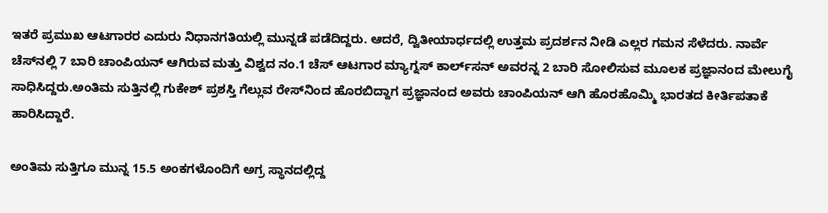ಇತರೆ ಪ್ರಮುಖ ಆಟಗಾರರ ಎದುರು ನಿಧಾನಗತಿಯಲ್ಲಿ ಮುನ್ನಡೆ ಪಡೆದಿದ್ದರು. ಆದರೆ, ದ್ವಿತೀಯಾರ್ಧದಲ್ಲಿ ಉತ್ತಮ ಪ್ರದರ್ಶನ ನೀಡಿ ಎಲ್ಲರ ಗಮನ ಸೆಳೆದರು. ನಾರ್ವೆ ಚೆಸ್‌ನಲ್ಲಿ 7 ಬಾರಿ ಚಾಂಪಿಯನ್ ಆಗಿರುವ ಮತ್ತು ವಿಶ್ವದ ನಂ.1 ಚೆಸ್ ಆಟಗಾರ ಮ್ಯಾಗ್ನಸ್ ಕಾರ್ಲ್‌ಸನ್‌ ಅವರನ್ನ 2 ಬಾರಿ ಸೋಲಿಸುವ ಮೂಲಕ ಪ್ರಜ್ಞಾನಂದ ಮೇಲುಗೈ ಸಾಧಿಸಿದ್ದರು.ಅಂತಿಮ ಸುತ್ತಿನಲ್ಲಿ ಗುಕೇಶ್ ಪ್ರಶಸ್ತಿ ಗೆಲ್ಲುವ ರೇಸ್‌ನಿಂದ ಹೊರಬಿದ್ದಾಗ ಪ್ರಜ್ಞಾನಂದ ಅವರು ಚಾಂಪಿಯನ್ ಆಗಿ ಹೊರಹೊಮ್ಮಿ ಭಾರತದ ಕೀರ್ತಿಪತಾಕೆ ಹಾರಿಸಿದ್ದಾರೆ.

ಅಂತಿಮ ಸುತ್ತಿಗೂ ಮುನ್ನ 15.5 ಅಂಕಗಳೊಂದಿಗೆ ಅಗ್ರ ಸ್ಥಾನದಲ್ಲಿದ್ದ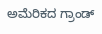ಅಮೆರಿಕದ ಗ್ರಾಂಡ್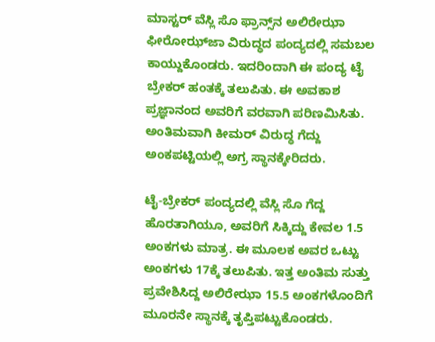ಮಾಸ್ಟರ್ ವೆಸ್ಲಿ ಸೊ ಫ್ರಾನ್ಸ್‌ನ ಅಲಿರೇಝಾ ಫೀರೋಝ್‌ಜಾ ವಿರುದ್ಧದ ಪಂದ್ಯದಲ್ಲಿ ಸಮಬಲ ಕಾಯ್ದುಕೊಂಡರು. ಇದರಿಂದಾಗಿ ಈ ಪಂದ್ಯ ಟೈ ಬ್ರೇಕರ್ ಹಂತಕ್ಕೆ ತಲುಪಿತು. ಈ ಅವಕಾಶ ಪ್ರಜ್ಞಾನಂದ ಅವರಿಗೆ ವರವಾಗಿ ಪರಿಣಮಿಸಿತು. ಅಂತಿಮವಾಗಿ ಕೀಮರ್ ವಿರುದ್ಧ ಗೆದ್ದು ಅಂಕಪಟ್ಟಿಯಲ್ಲಿ ಅಗ್ರ ಸ್ಥಾನಕ್ಕೇರಿದರು.

ಟೈ-ಬ್ರೇಕರ್ ಪಂದ್ಯದಲ್ಲಿ ವೆಸ್ಲಿ ಸೊ ಗೆದ್ದ ಹೊರತಾಗಿಯೂ, ಅವರಿಗೆ ಸಿಕ್ಕಿದ್ದು ಕೇವಲ 1.5 ಅಂಕಗಳು ಮಾತ್ರ. ಈ ಮೂಲಕ ಅವರ ಒಟ್ಟು ಅಂಕಗಳು 17ಕ್ಕೆ ತಲುಪಿತು. ಇತ್ತ ಅಂತಿಮ ಸುತ್ತು ಪ್ರವೇಶಿಸಿದ್ದ ಅಲಿರೇಝಾ 15.5 ಅಂಕಗಳೊಂದಿಗೆ ಮೂರನೇ ಸ್ಥಾನಕ್ಕೆ ತೃಪ್ತಿಪಟ್ಟುಕೊಂಡರು.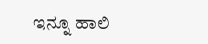ಇನ್ನೂ ಹಾಲಿ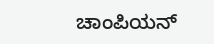ಚಾಂಪಿಯನ್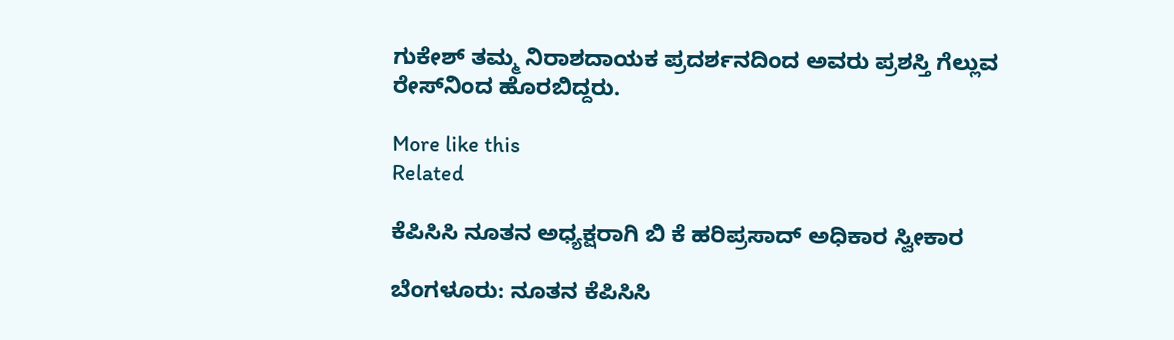ಗುಕೇಶ್ ತಮ್ಮ ನಿರಾಶದಾಯಕ ಪ್ರದರ್ಶನದಿಂದ ಅವರು ಪ್ರಶಸ್ತಿ ಗೆಲ್ಲುವ ರೇಸ್‌ನಿಂದ ಹೊರಬಿದ್ದರು.

More like this
Related

ಕೆಪಿಸಿಸಿ ನೂತನ ಅಧ್ಯಕ್ಷರಾಗಿ ಬಿ ಕೆ ಹರಿಪ್ರಸಾದ್ ಅಧಿಕಾರ ಸ್ವೀಕಾರ

ಬೆಂಗಳೂರು: ನೂತನ ಕೆಪಿಸಿಸಿ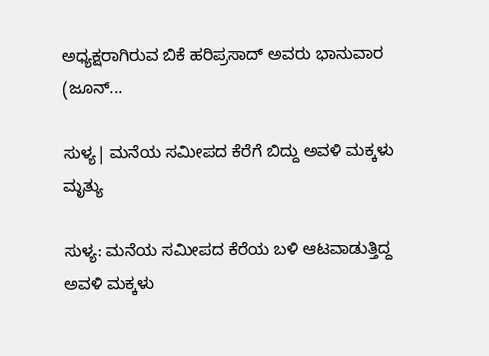ಅಧ್ಯಕ್ಷರಾಗಿರುವ ಬಿಕೆ ಹರಿಪ್ರಸಾದ್ ಅವರು ಭಾನುವಾರ (ಜೂನ್...

ಸುಳ್ಯ| ಮನೆಯ ಸಮೀಪದ ಕೆರೆಗೆ ಬಿದ್ದು ಅವಳಿ ಮಕ್ಕಳು ಮೃತ್ಯು

ಸುಳ್ಯ: ಮನೆಯ ಸಮೀಪದ ಕೆರೆಯ ಬಳಿ ಆಟವಾಡುತ್ತಿದ್ದ ಅವಳಿ ಮಕ್ಕಳು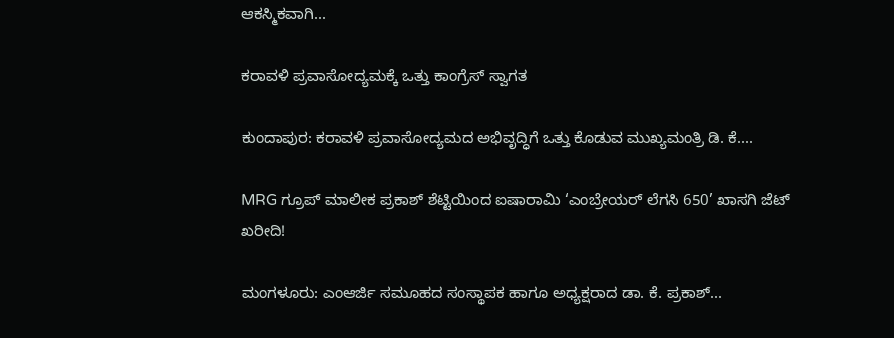ಆಕಸ್ಮಿಕವಾಗಿ...

ಕರಾವಳಿ ಪ್ರವಾಸೋದ್ಯಮಕ್ಕೆ ಒತ್ತು ಕಾಂಗ್ರೆಸ್ ಸ್ವಾಗತ

ಕುಂದಾಪುರ: ಕರಾವಳಿ ಪ್ರವಾಸೋದ್ಯಮದ ಅಭಿವೃದ್ಧಿಗೆ ಒತ್ತು ಕೊಡುವ ಮುಖ್ಯಮಂತ್ರಿ ಡಿ. ಕೆ....

MRG ಗ್ರೂಪ್ ಮಾಲೀಕ ಪ್ರಕಾಶ್ ಶೆಟ್ಟಿಯಿಂದ ಐಷಾರಾಮಿ ‘ಎಂಬ್ರೇಯರ್ ಲೆಗಸಿ 650’ ಖಾಸಗಿ ಜೆಟ್ ಖರೀದಿ!

ಮಂಗಳೂರು: ಎಂಆರ್ಜಿ ಸಮೂಹದ ಸಂಸ್ಥಾಪಕ ಹಾಗೂ ಅಧ್ಯಕ್ಷರಾದ ಡಾ. ಕೆ. ಪ್ರಕಾಶ್...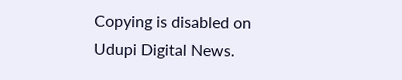Copying is disabled on Udupi Digital News.